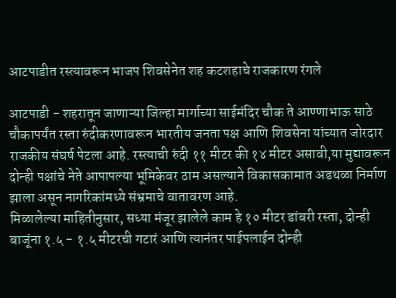आटपाडीत रस्त्यावरून भाजप शिवसेनेत शह कटशहाचे राजकारण रंगले

आटपाडी - शहरातून जाणाऱ्या जिल्हा मार्गाच्या साईमंदिर चौक ते आण्णाभाऊ साठे चौकापर्यंत रस्ता रुंदीकरणावरून भारतीय जनता पक्ष आणि शिवसेना यांच्यात जोरदार राजकीय संघर्ष पेटला आहे. रस्त्याची रुंदी ११ मीटर की १४ मीटर असावी,या मुद्यावरून दोन्ही पक्षांचे नेते आपापल्या भूमिकेवर ठाम असल्याने विकासकामात अडथळा निर्माण झाला असून नागरिकांमध्ये संभ्रमाचे वातावरण आहे.
मिळालेल्या माहितीनुसार, सध्या मंजूर झालेले काम हे १० मीटर डांबरी रस्ता, दोन्ही बाजूंना १.५ - १.५ मीटरची गटारं आणि त्यानंतर पाईपलाईन दोन्ही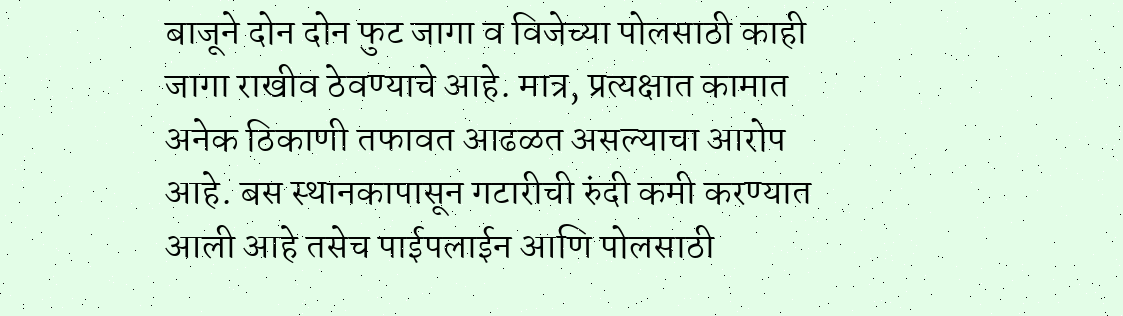बाजूने दोन दोन फुट जागा व विजेच्या पोलसाठी काही जागा राखीव ठेवण्याचे आहे. मात्र, प्रत्यक्षात कामात अनेक ठिकाणी तफावत आढळत असल्याचा आरोप आहे. बस स्थानकापासून गटारीची रुंदी कमी करण्यात आली आहे तसेच पाईपलाईन आणि पोलसाठी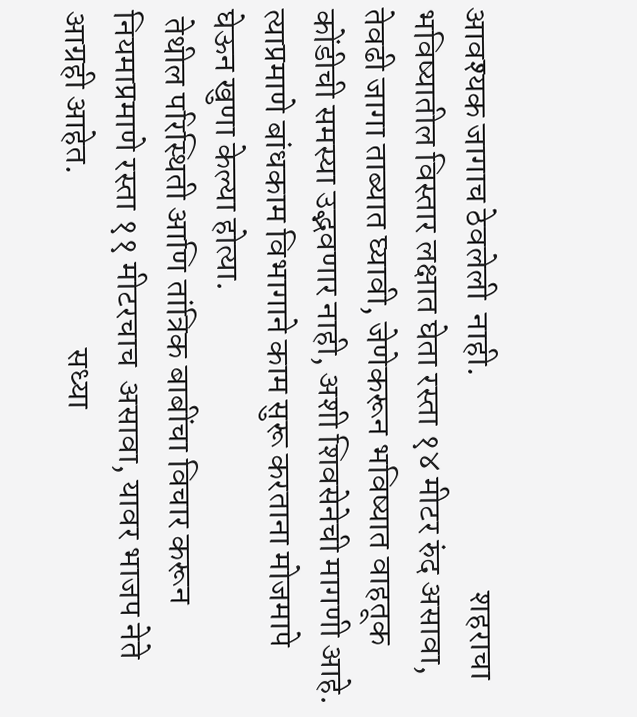आवश्यक जागाच ठेवलेली  नाही.                               शहराचा भविष्यातील विस्तार लक्षात घेता रस्ता १४ मीटर रुंद असावा, तेवढी जागा ताब्यात घ्यावी, जेणेकरून भविष्यात वाहतूक कोंडीची समस्या उद्भवणार नाही, अशी शिवसेनेची मागणी आहे. त्याप्रमाणे बांधकाम विभागाने काम सुरू करताना मोजमापे घेऊन खुणा केल्या होत्या.
 तेथील परिस्थिती आणि तांत्रिक बाबींचा विचार करून नियमाप्रमाणे रस्ता ११ मीटरचाच  असावा, यावर भाजप नेते आग्रही आहेत.                         सध्या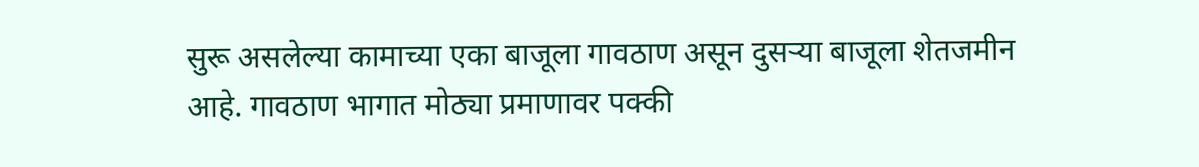सुरू असलेल्या कामाच्या एका बाजूला गावठाण असून दुसऱ्या बाजूला शेतजमीन आहे. गावठाण भागात मोठ्या प्रमाणावर पक्की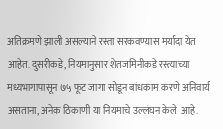अतिक्रमणे झाली असल्याने रस्ता सरकवण्यास मर्यादा येत आहेत. दुसरीकडे, नियमानुसार शेतजमिनीकडे रस्त्याच्या मध्यभागापासून ७५ फूट जागा सोडून बांधकाम करणे अनिवार्य असताना, अनेक ठिकाणी या नियमाचे उल्लंघन केले  आहे.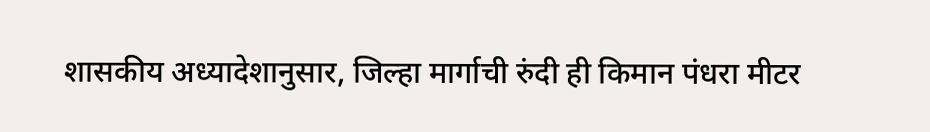शासकीय अध्यादेशानुसार, जिल्हा मार्गाची रुंदी ही किमान पंधरा मीटर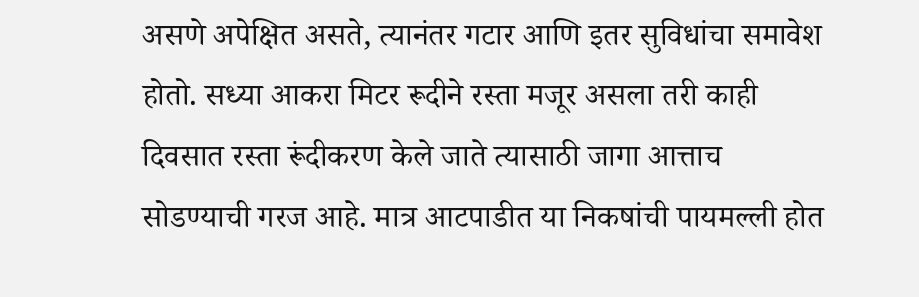असणे अपेक्षित असते, त्यानंतर गटार आणि इतर सुविधांचा समावेश होतो. सध्या आकरा मिटर रूदीने रस्ता मजूर असला तरी काही दिवसात रस्ता रूंदीकरण केले जाते त्यासाठी जागा आत्ताच सोडण्याची गरज आहे. मात्र आटपाडीत या निकषांची पायमल्ली होत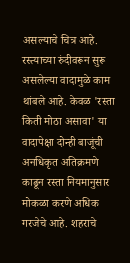असल्याचे चित्र आहे.  रस्त्याच्या रुंदीवरून सुरू असलेल्या वादामुळे काम थांबले आहे. केवळ 'रस्ता किती मोठा असावा' या वादापेक्षा दोन्ही बाजूंची अनधिकृत अतिक्रमणे काढून रस्ता नियमानुसार मोकळा करणे अधिक गरजेचे आहे. शहराचे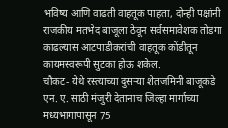भविष्य आणि वाढती वाहतूक पाहता, दोन्ही पक्षांनी राजकीय मतभेद बाजूला ठेवून सर्वसमावेशक तोडगा काढल्यास आटपाडीकरांची वाहतूक कोंडीतून कायमस्वरूपी सुटका होऊ शकेल.                       चौकट- येथे रस्त्याच्या दुसऱ्या शेतजमिनी बाजूकडे एन. ए. साठी मंजुरी देतानाच जिल्हा मार्गाच्या मध्यभागापासून 75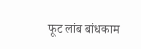फूट लांब बांधकाम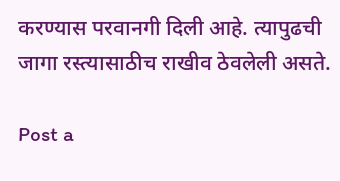करण्यास परवानगी दिली आहे. त्यापुढची जागा रस्त्यासाठीच राखीव ठेवलेली असते.

Post a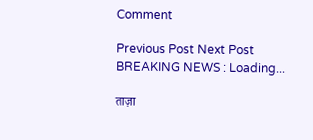Comment

Previous Post Next Post
BREAKING NEWS : Loading...

ताज़ा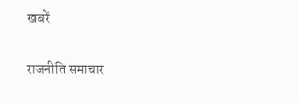खबरें

राजनीति समाचार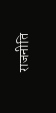राजनीति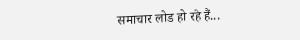समाचार लोड हो रहे हैं...